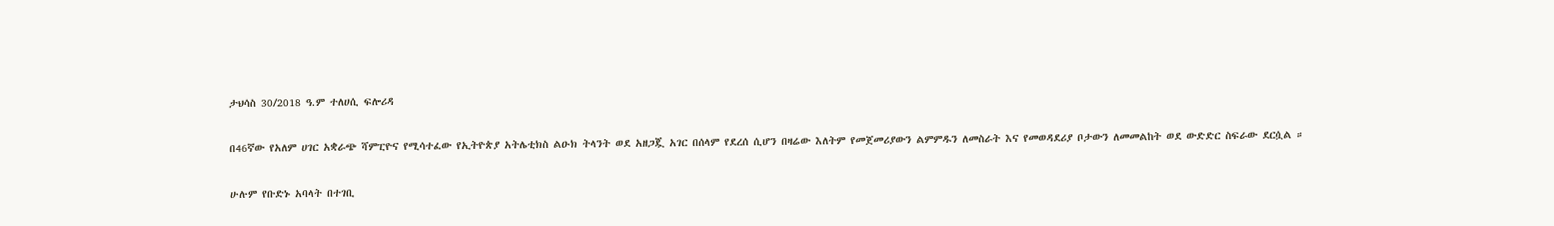ታህሳስ 30/2018 ዓ.ም ተለሀሲ ፍሎሪዳ

በ46ኛው የአለም ሀገር አቋራጭ ሻምፒዮና የሚሳተፈው የኢትዮጵያ አትሌቲክስ ልዑክ ትላንት ወደ አዘጋጇ አገር በሰላም የደረሰ ሲሆን በዛሬው እለትም የመጀመሪያውን ልምምዱን ለመስራት እና የመወዳደሪያ ቦታውን ለመመልከት ወደ ውድድር ስፍራው ደርሷል ።

ሁሉም የቡድኑ አባላት በተገቢ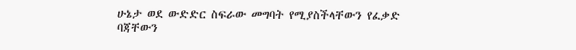ሁኔታ ወደ ውድድር ስፍራው መግባት የሚያስችላቸውን የፈቃድ ባጃቸውን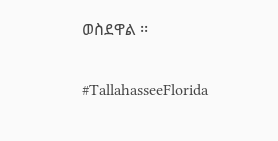ወስደዋል ፡፡

#TallahasseeFlorida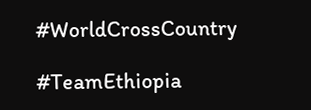#WorldCrossCountry

#TeamEthiopia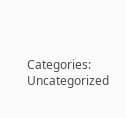Categories: Uncategorized